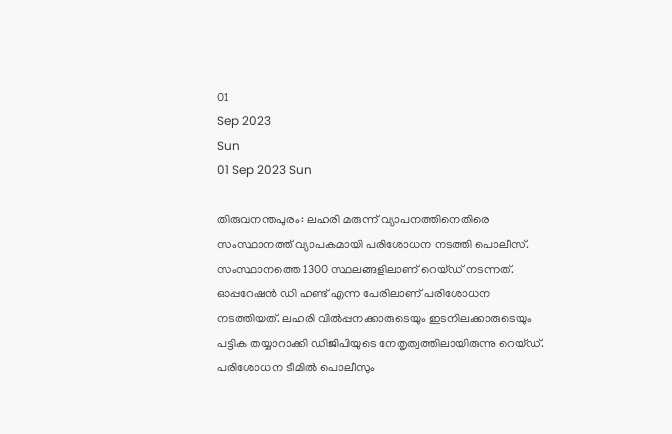01
Sep 2023
Sun
01 Sep 2023 Sun

തിരുവനന്തപുരം: ലഹരി മരുന്ന് വ്യാപനത്തിനെതിരെ സംസ്ഥാനത്ത് വ്യാപകമായി പരിശോധന നടത്തി പൊലീസ്. സംസ്ഥാനത്തെ 1300 സ്ഥലങ്ങളിലാണ് റെയ്ഡ് നടന്നത്. ഓപ്പറേഷന്‍ ഡി ഹണ്ട് എന്ന പേരിലാണ് പരിശോധന നടത്തിയത്. ലഹരി വില്‍പ്പനക്കാരുടെയും ഇടനിലക്കാരുടെയും പട്ടിക തയ്യാറാക്കി ഡിജിപിയുടെ നേതൃത്വത്തിലായിരുന്നു റെയ്ഡ്. പരിശോധന ടീമില്‍ പൊലീസും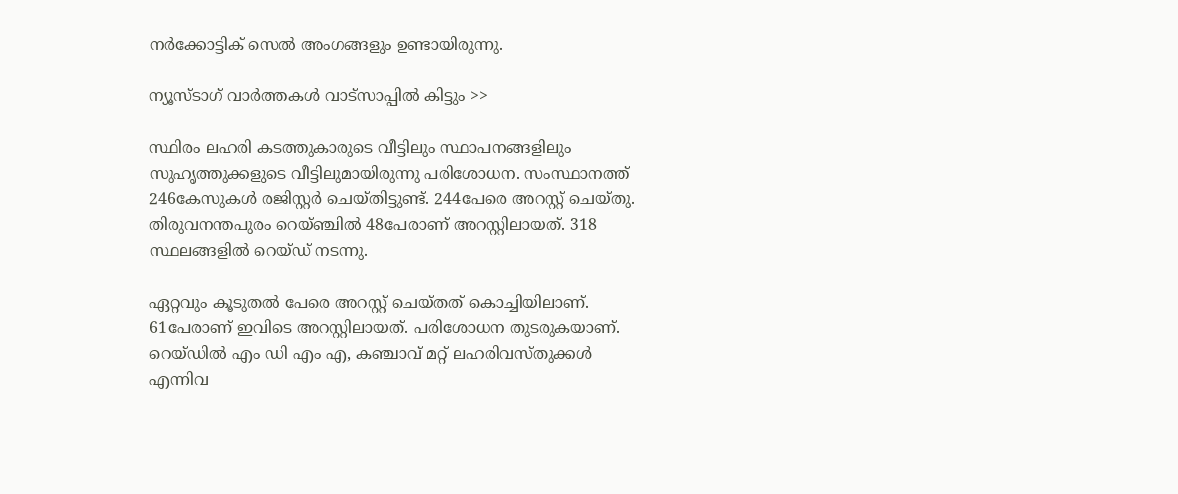നര്‍ക്കോട്ടിക് സെല്‍ അംഗങ്ങളും ഉണ്ടായിരുന്നു.

ന്യൂസ്ടാഗ് വാര്‍ത്തകള്‍ വാട്‌സാപ്പില്‍ കിട്ടും >>

സ്ഥിരം ലഹരി കടത്തുകാരുടെ വീട്ടിലും സ്ഥാപനങ്ങളിലും സുഹൃത്തുക്കളുടെ വീട്ടിലുമായിരുന്നു പരിശോധന. സംസ്ഥാനത്ത് 246കേസുകള്‍ രജിസ്റ്റര്‍ ചെയ്തിട്ടുണ്ട്. 244പേരെ അറസ്റ്റ് ചെയ്തു. തിരുവനന്തപുരം റെയ്ഞ്ചില്‍ 48പേരാണ് അറസ്റ്റിലായത്. 318 സ്ഥലങ്ങളില്‍ റെയ്ഡ് നടന്നു.

ഏറ്റവും കൂടുതല്‍ പേരെ അറസ്റ്റ് ചെയ്തത് കൊച്ചിയിലാണ്. 61പേരാണ് ഇവിടെ അറസ്റ്റിലായത്. പരിശോധന തുടരുകയാണ്. റെയ്ഡില്‍ എം ഡി എം എ, കഞ്ചാവ് മറ്റ് ലഹരിവസ്തുക്കള്‍ എന്നിവ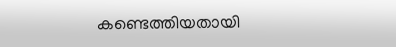കണ്ടെത്തിയതായി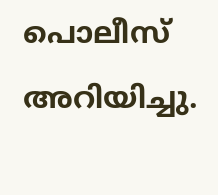പൊലീസ് അറിയിച്ചു.